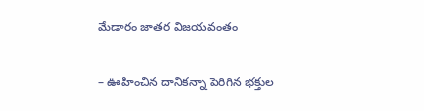మేడారం జాతర విజయవంతం

– ఊహించిన దానికన్నా పెరిగిన భక్తుల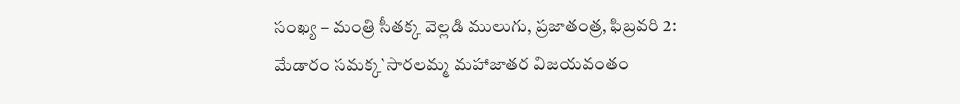సంఖ్య – మంత్రి సీతక్క వెల్లడి ములుగు, ప్రజాతంత్ర, ఫిబ్రవరి 2: మేడారం సమక్క`సారలమ్మ మహాజాతర విజయవంతం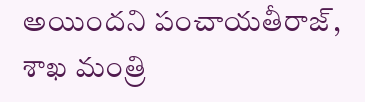అయిందని పంచాయతీరాజ్, శాఖ మంత్రి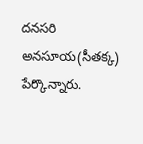దనసరి అనసూయ(సీతక్క) పేర్కొన్నారు.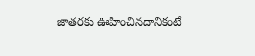జాతరకు ఊహించినదానికంటే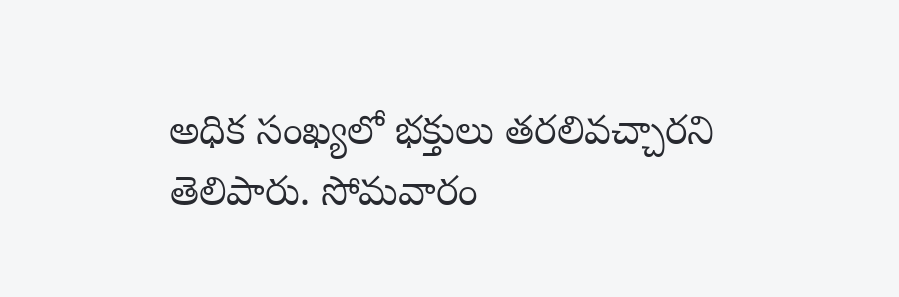అధిక సంఖ్యలో భక్తులు తరలివచ్చారని తెలిపారు. సోమవారం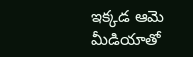ఇక్కడ ఆమె మీడియాతో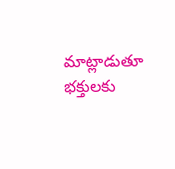మాట్లాడుతూ భక్తులకు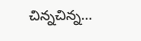చిన్నచిన్న…